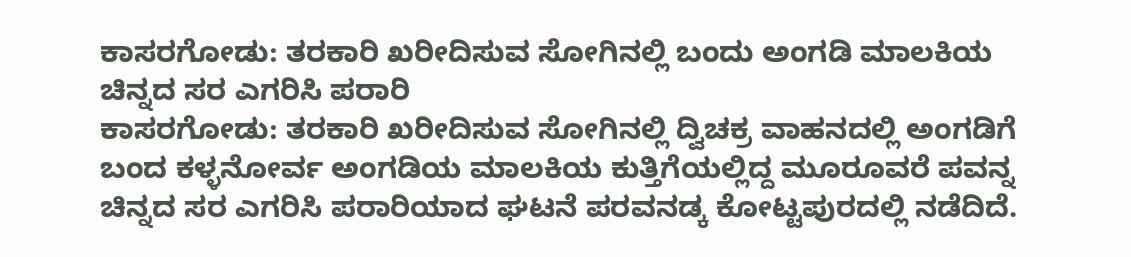ಕಾಸರಗೋಡು: ತರಕಾರಿ ಖರೀದಿಸುವ ಸೋಗಿನಲ್ಲಿ ಬಂದು ಅಂಗಡಿ ಮಾಲಕಿಯ ಚಿನ್ನದ ಸರ ಎಗರಿಸಿ ಪರಾರಿ
ಕಾಸರಗೋಡು: ತರಕಾರಿ ಖರೀದಿಸುವ ಸೋಗಿನಲ್ಲಿ ದ್ವಿಚಕ್ರ ವಾಹನದಲ್ಲಿ ಅಂಗಡಿಗೆ ಬಂದ ಕಳ್ಳನೋರ್ವ ಅಂಗಡಿಯ ಮಾಲಕಿಯ ಕುತ್ತಿಗೆಯಲ್ಲಿದ್ದ ಮೂರೂವರೆ ಪವನ್ನ ಚಿನ್ನದ ಸರ ಎಗರಿಸಿ ಪರಾರಿಯಾದ ಘಟನೆ ಪರವನಡ್ಕ ಕೋಟ್ಟಪುರದಲ್ಲಿ ನಡೆದಿದೆ.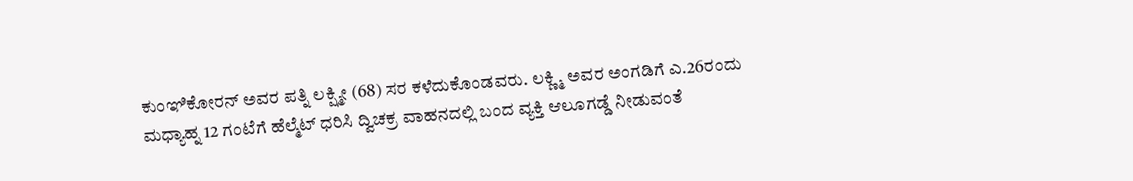ಕುಂಞಿಕೋರನ್ ಅವರ ಪತ್ನಿ ಲಕ್ಷ್ಮೀ (68) ಸರ ಕಳೆದುಕೊಂಡವರು. ಲಕ್ಣ್ಮಿ ಅವರ ಅಂಗಡಿಗೆ ಎ.26ರಂದು ಮಧ್ಯಾಹ್ನ 12 ಗಂಟೆಗೆ ಹೆಲ್ಮೆಟ್ ಧರಿಸಿ ದ್ವಿಚಕ್ರ ವಾಹನದಲ್ಲಿ ಬಂದ ವ್ಯಕ್ತಿ ಆಲೂಗಡ್ಡೆ ನೀಡುವಂತೆ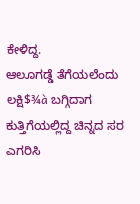ಕೇಳಿದ್ದ.
ಆಲೂಗಡ್ಡೆ ತೆಗೆಯಲೆಂದು ಲಕ್ಷಿ$¾à ಬಗ್ಗಿದಾಗ ಕುತ್ತಿಗೆಯಲ್ಲಿದ್ದ ಚಿನ್ನದ ಸರ ಎಗರಿಸಿ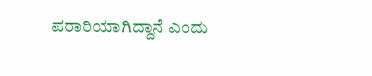ಪರಾರಿಯಾಗಿದ್ದಾನೆ ಎಂದು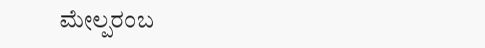ಮೇಲ್ಪರಂಬ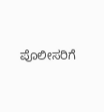ಪೊಲೀಸರಿಗೆ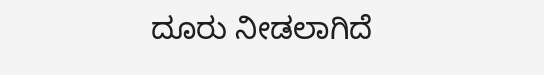ದೂರು ನೀಡಲಾಗಿದೆ